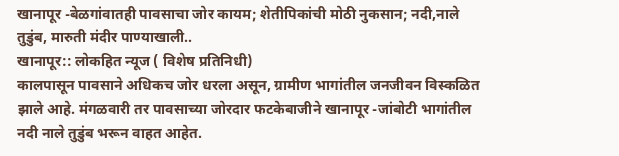खानापूर -बेळगांवातही पावसाचा जोर कायम; शेतीपिकांची मोठी नुकसान; नदी,नाले तुडुंब, मारुती मंदीर पाण्याखाली..
खानापूर:: लोकहित न्यूज ( विशेष प्रतिनिधी)
कालपासून पावसाने अधिकच जोर धरला असून, ग्रामीण भागांतील जनजीवन विस्कळित झाले आहे. मंगळवारी तर पावसाच्या जोरदार फटकेबाजीने खानापूर -जांबोटी भागांतील नदी नाले तुडुंब भरून वाहत आहेत.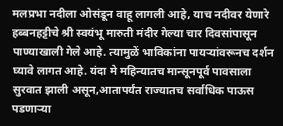मलप्रभा नदीला ओसंडून वाहू लागली आहे, याच नदीवर येणारे हब्बनहट्टीचे श्री स्वयंभू मारुती मंदीर गेल्या चार दिवसांपासून पाण्याखाली गेले आहे. त्यामुळें भाविकांना पायऱ्यांवरूनच दर्शन घ्यावे लागत आहे. यंदा मे महिन्यातच मान्सूनपूर्व पावसाला सुरवात झाली असून,आतापर्यंत राज्यातच सर्वाधिक पाऊस पडणाऱ्या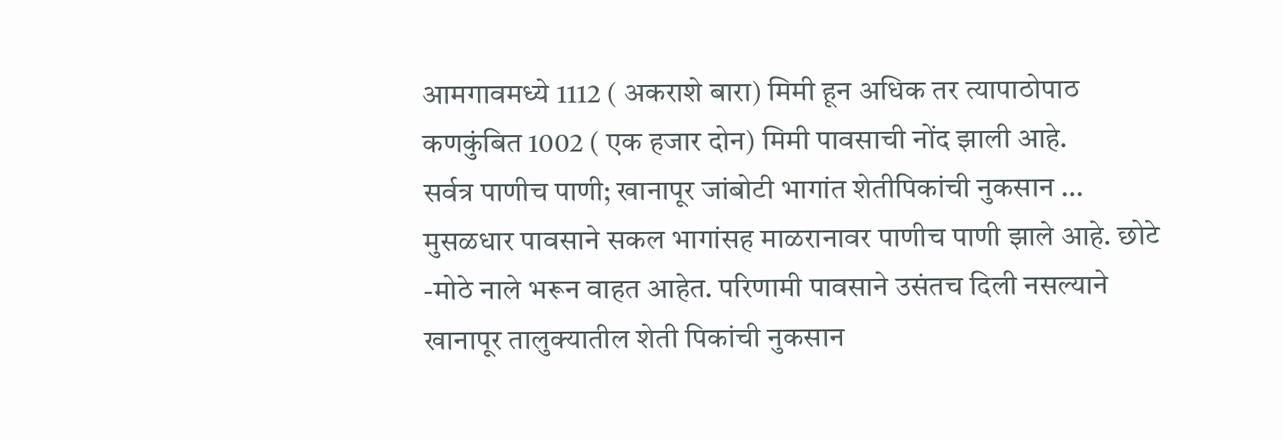आमगावमध्ये 1112 ( अकराशे बारा) मिमी हून अधिक तर त्यापाठोपाठ कणकुंबित 1002 ( एक हजार दोन) मिमी पावसाची नोंद झाली आहे.
सर्वत्र पाणीच पाणी; खानापूर जांबोटी भागांत शेतीपिकांची नुकसान …
मुसळधार पावसाने सकल भागांसह माळरानावर पाणीच पाणी झाले आहे. छोटे -मोठे नाले भरून वाहत आहेत. परिणामी पावसाने उसंतच दिली नसल्याने खानापूर तालुक्यातील शेती पिकांची नुकसान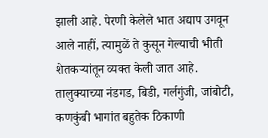झाली आहे. पेरणी केलेले भात अद्याप उगवून आले नाहीं, त्यामुळें ते कुसून गेल्याची भीती शेतकऱ्यांतून व्यक्त केली जात आहे. तालुक्याच्या नंडगड, बिडी, गर्लगुंजी, जांबोटी, कणकुंबी भागांत बहुतेक ठिकाणी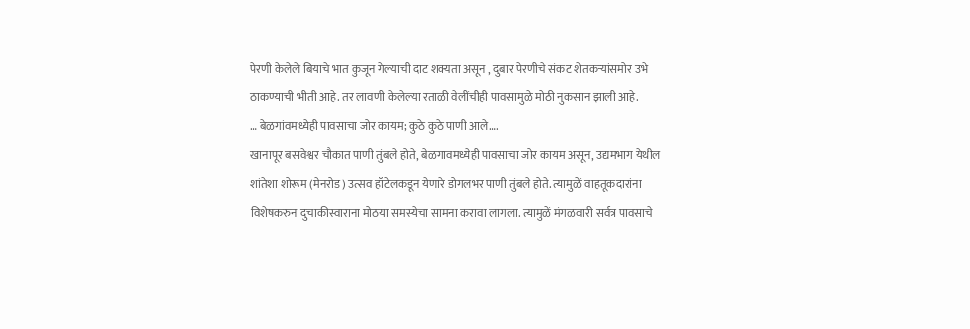पेरणी केलेले बियाचे भात कुजून गेल्याची दाट शक्यता असून , दुबार पेरणीचे संकट शेतकऱ्यांसमोर उभे ठाकण्याची भीती आहे. तर लावणी केलेल्या रताळी वेलींचीही पावसामुळे मोठी नुकसान झाली आहे.
… बेळगांवमध्येही पावसाचा जोर कायम; कुठे कुठे पाणी आले….
खानापूर बसवेश्वर चौकात पाणी तुंबले होते, बेळगावमध्येही पावसाचा जोर कायम असून, उद्यमभाग येथील शांतेशा शोरूम (मेनरोड) उत्सव हॉटेलकडून येणारे डोगलभर पाणी तुंबले होते. त्यामुळें वाहतूकदारांना विशेषकरुन दुचाकीस्वाराना मोठया समस्येचा सामना करावा लागला. त्यामुळें मंगळवारी सर्वत्र पावसाचे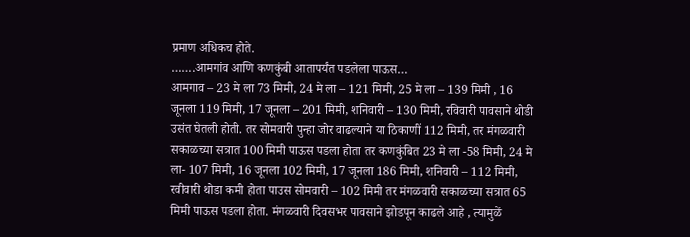प्रमाण अधिकच होते.
…….आमगांव आणि कणकुंबी आतापर्यंत पडलेला पाऊस…
आमगाव – 23 मे ला 73 मिमी, 24 मे ला – 121 मिमी, 25 मे ला – 139 मिमी , 16 जूनला 119 मिमी, 17 जूनला – 201 मिमी, शनिवारी – 130 मिमी, रविवारी पावसाने थोडी उसंत घेतली होती. तर सोमवारी पुन्हा जोर वाढल्याने या ठिकाणीं 112 मिमी, तर मंगळवारी सकाळच्या सत्रात 100 मिमी पाऊस पडला होता तर कणकुंबित 23 मे ला -58 मिमी, 24 मे ला- 107 मिमी, 16 जूनला 102 मिमी, 17 जूनला 186 मिमी, शनिवारी – 112 मिमी, रवीवारी थोडा कमी होता पाउस सोमवारी – 102 मिमी तर मंगळवारी सकाळच्या सत्रात 65 मिमी पाऊस पडला होता. मंगळवारी दिवसभर पावसाने झोडपून काढले आहे , त्यामुळें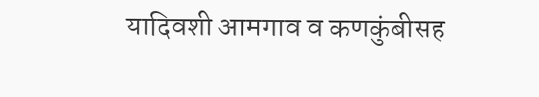यादिवशी आमगाव व कणकुंबीसह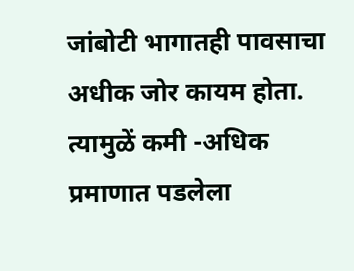जांबोटी भागातही पावसाचा अधीक जोर कायम होता. त्यामुळें कमी -अधिक प्रमाणात पडलेला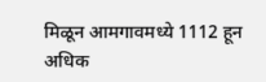मिळून आमगावमध्ये 1112 हून अधिक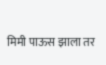मिमी पाऊस झाला तर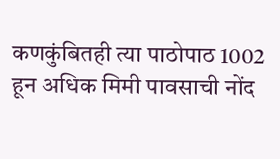कणकुंबितही त्या पाठोपाठ 1002 हून अधिक मिमी पावसाची नोंद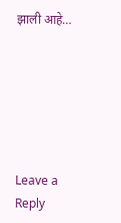झाली आहे…






Leave a Reply